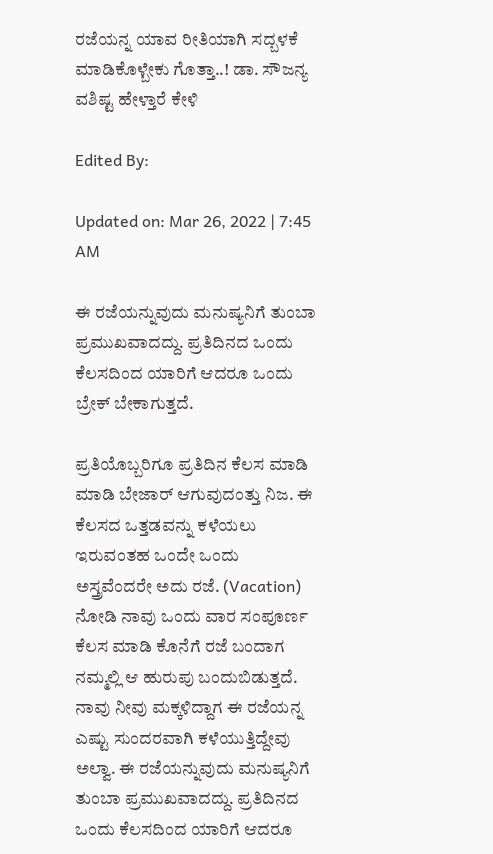ರಜೆಯನ್ನ ಯಾವ ರೀತಿಯಾಗಿ ಸದ್ಬಳಕೆ ಮಾಡಿಕೊಳ್ಬೇಕು ಗೊತ್ತಾ..! ಡಾ. ಸೌಜನ್ಯ ವಶಿಷ್ಟ ಹೇಳ್ತಾರೆ ಕೇಳಿ

Edited By:

Updated on: Mar 26, 2022 | 7:45 AM

ಈ ರಜೆಯನ್ನುವುದು ಮನುಷ್ಯನಿಗೆ ತುಂಬಾ ಪ್ರಮುಖವಾದದ್ದು. ಪ್ರತಿದಿನದ ಒಂದು ಕೆಲಸದಿಂದ ಯಾರಿಗೆ ಆದರೂ ಒಂದು ಬ್ರೇಕ್ ಬೇಕಾಗುತ್ತದೆ.

ಪ್ರತಿಯೊಬ್ಬರಿಗೂ ಪ್ರತಿದಿನ ಕೆಲಸ ಮಾಡಿ ಮಾಡಿ ಬೇಜಾರ್ ಆಗುವುದಂತ್ತು ನಿಜ. ಈ ಕೆಲಸದ ಒತ್ತಡವನ್ನು ಕಳೆಯಲು ಇರುವಂತಹ ಒಂದೇ ಒಂದು ಅಸ್ತ್ರವೆಂದರೇ ಅದು ರಜೆ. (Vacation) ನೋಡಿ ನಾವು ಒಂದು ವಾರ ಸಂಪೂರ್ಣ ಕೆಲಸ ಮಾಡಿ ಕೊನೆಗೆ ರಜೆ ಬಂದಾಗ ನಮ್ಮಲ್ಲಿ ಆ ಹುರುಪು ಬಂದುಬಿಡುತ್ತದೆ. ನಾವು ನೀವು ಮಕ್ಕಳಿದ್ದಾಗ ಈ ರಜೆಯನ್ನ ಎಷ್ಟು ಸುಂದರವಾಗಿ ಕಳೆಯುತ್ತಿದ್ದೇವು ಅಲ್ವಾ. ಈ ರಜೆಯನ್ನುವುದು ಮನುಷ್ಯನಿಗೆ ತುಂಬಾ ಪ್ರಮುಖವಾದದ್ದು. ಪ್ರತಿದಿನದ ಒಂದು ಕೆಲಸದಿಂದ ಯಾರಿಗೆ ಆದರೂ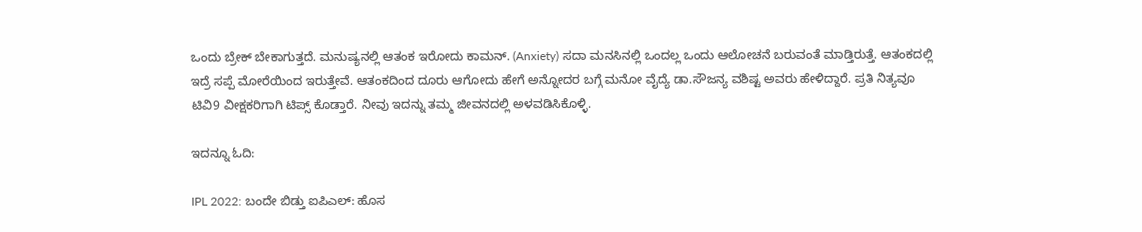ಒಂದು ಬ್ರೇಕ್ ಬೇಕಾಗುತ್ತದೆ. ಮನುಷ್ಯನಲ್ಲಿ ಆತಂಕ ಇರೋದು ಕಾಮನ್. (Anxiety) ಸದಾ ಮನಸಿನಲ್ಲಿ ಒಂದಲ್ಲ ಒಂದು ಆಲೋಚನೆ ಬರುವಂತೆ ಮಾಡ್ತಿರುತ್ತೆ. ಆತಂಕದಲ್ಲಿ ಇದ್ರೆ ಸಪ್ಪೆ ಮೋರೆಯಿಂದ ಇರುತ್ತೇವೆ. ಆತಂಕದಿಂದ ದೂರು ಆಗೋದು ಹೇಗೆ ಅನ್ನೋದರ ಬಗ್ಗೆ ಮನೋ ವೈದ್ಯೆ ಡಾ.ಸೌಜನ್ಯ ವಶಿಷ್ಟ ಅವರು ಹೇಳಿದ್ದಾರೆ. ಪ್ರತಿ ನಿತ್ಯವೂ ಟಿವಿ9 ವೀಕ್ಷಕರಿಗಾಗಿ ಟಿಪ್ಸ್ ಕೊಡ್ತಾರೆ. ನೀವು ಇದನ್ನು ತಮ್ಮ ಜೀವನದಲ್ಲಿ ಅಳವಡಿಸಿಕೊಳ್ಳಿ.

ಇದನ್ನೂ ಓದಿ:

IPL 2022: ಬಂದೇ ಬಿಡ್ತು ಐಪಿಎಲ್: ಹೊಸ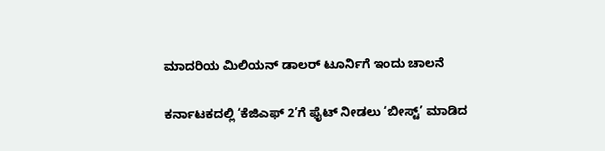ಮಾದರಿಯ ಮಿಲಿಯನ್ ಡಾಲರ್ ಟೂರ್ನಿಗೆ ಇಂದು ಚಾಲನೆ

ಕರ್ನಾಟಕದಲ್ಲಿ ‘ಕೆಜಿಎಫ್ 2’ಗೆ ಫೈಟ್ ನೀಡಲು ‘ಬೀಸ್ಟ್’ ಮಾಡಿದ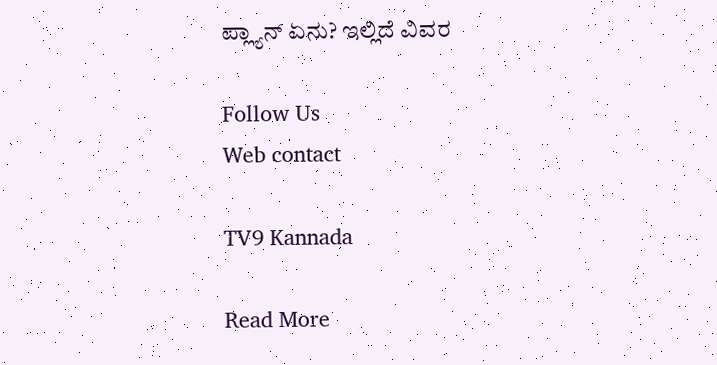ಪ್ಲ್ಯಾನ್ ಏನು? ಇಲ್ಲಿದೆ ವಿವರ

Follow Us
Web contact

TV9 Kannada

Read More